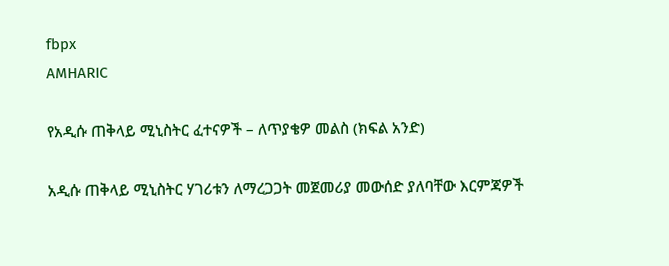fbpx
AMHARIC

የአዲሱ ጠቅላይ ሚኒስትር ፈተናዎች – ለጥያቄዎ መልስ (ክፍል አንድ)

አዲሱ ጠቅላይ ሚኒስትር ሃገሪቱን ለማረጋጋት መጀመሪያ መውሰድ ያለባቸው እርምጃዎች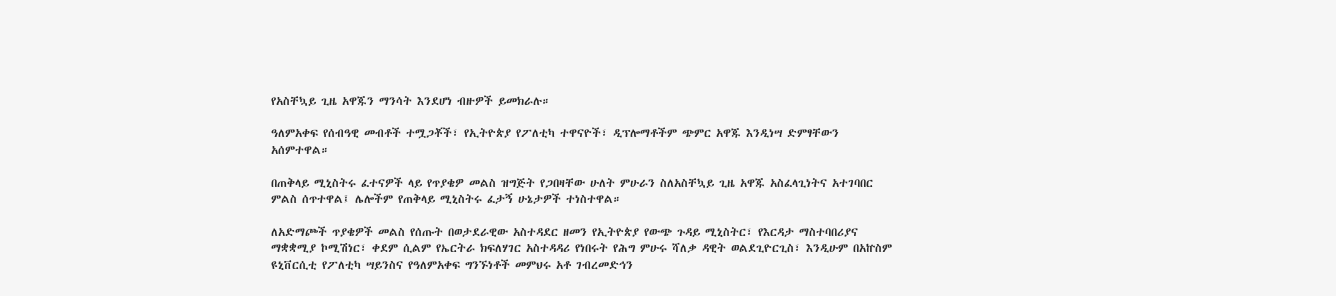የአስቸኳይ ጊዜ አዋጁን ማንሳት እንደሆነ ብዙዎች ይመክራሉ።

ዓለምአቀፍ የሰብዓዊ መብቶች ተሟጋቾች፣ የኢትዮጵያ የፖለቲካ ተዋናዮች፣ ዲፕሎማቶችም ጭምር አዋጁ እንዲነሣ ድምፃቸውን አሰምተዋል።

በጠቅላይ ሚኒስትሩ ፈተናዎች ላይ የጥያቄዎ መልስ ዝግጅት የጋበዛቸው ሁለት ምሁራን ስለአስቸኳይ ጊዜ አዋጁ አስፈላጊነትና አተገባበር ምልስ ሰጥተዋል፤ ሌሎችም የጠቅላይ ሚኒስትሩ ፈታኝ ሁኔታዎች ተነስተዋል።

ለአድማጮች ጥያቄዎች መልስ የሰጡት በወታደራዊው አስተዳደር ዘመን የኢትዮጵያ የውጭ ጉዳይ ሚኒስትር፣ የእርዳታ ማስተባበሪያና ማቋቋሚያ ኮሚሽነር፣ ቀደም ሲልም የኤርትራ ክፍለሃገር አስተዳዳሪ የነበሩት የሕግ ምሁሩ ሻለቃ ዳዊት ወልደጊዮርጊስ፣ እንዲሁም በአኵስም ዩኒቨርሲቲ የፖለቲካ ሣይንስና የዓለምአቀፍ ግንኙነቶች መምህሩ አቶ ገብረመድኅን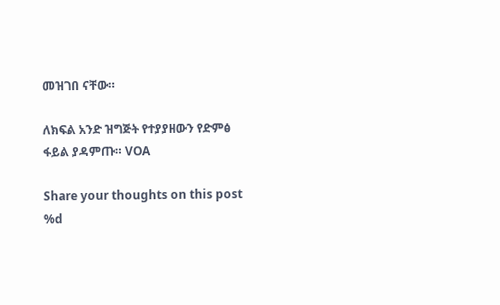መዝገበ ናቸው።

ለክፍል አንድ ዝግጅት የተያያዘውን የድምፅ ፋይል ያዳምጡ። VOA

Share your thoughts on this post
%d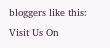bloggers like this:
Visit Us On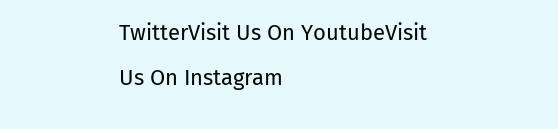TwitterVisit Us On YoutubeVisit Us On Instagram